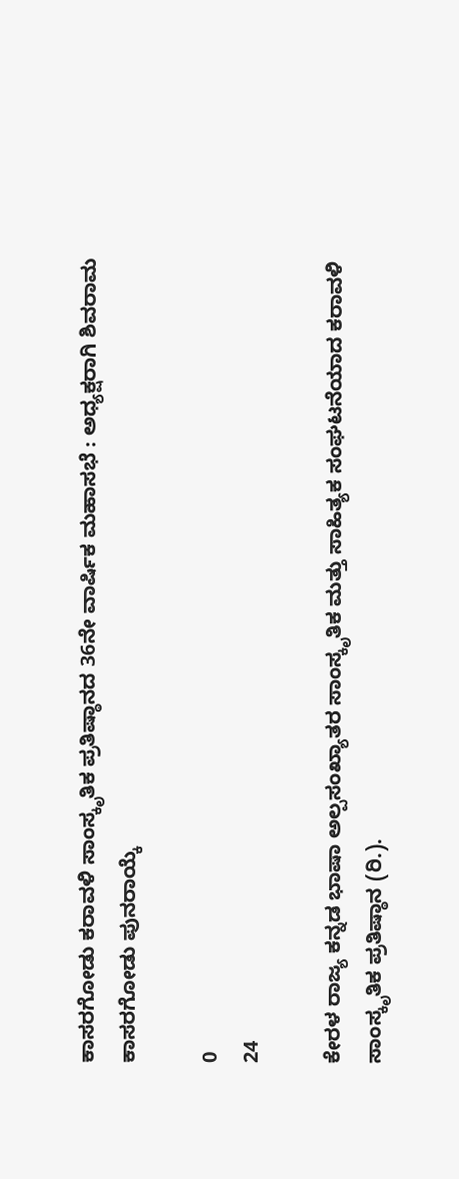ಕಾಸರಗೋಡು ಕರಾವಳಿ ಸಾಂಸ್ಕೃತಿಕ ಪ್ರತಿಷ್ಠಾನದ 36ನೇ ವಾರ್ಷಿಕ ಮಹಾಸಭೆ : ಅಧ್ಯಕ್ಷರಾಗಿ ಶಿವರಾಮ ಕಾಸರಗೋಡು ಪುನರಾಯ್ಕೆ

0
24

ಕೇರಳ ರಾಜ್ಯ ಕನ್ನಡ ಭಾಷಾ ಅಲ್ಪಸಂಖ್ಯಾತರ ಸಾಂಸ್ಕೃತಿಕ ಮತ್ತು ಸಾಹಿತ್ಯಕ ಸಂಘಟನೆಯಾದ ಕರಾವಳಿ ಸಾಂಸ್ಕೃತಿಕ ಪ್ರತಿಷ್ಠಾನ (ರಿ.).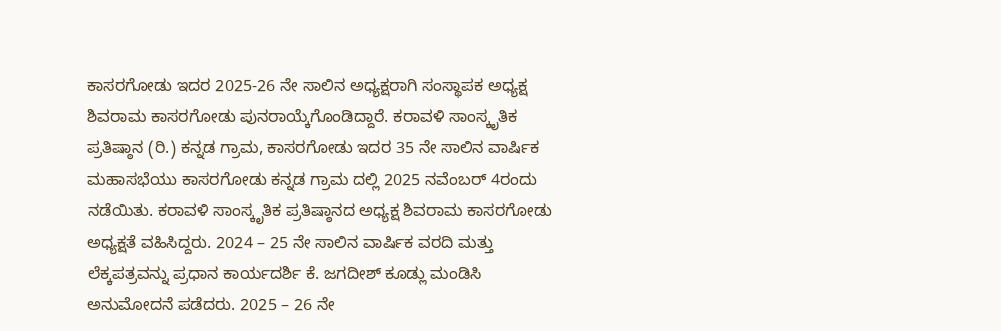ಕಾಸರಗೋಡು ಇದರ 2025-26 ನೇ ಸಾಲಿನ ಅಧ್ಯಕ್ಷರಾಗಿ ಸಂಸ್ಥಾಪಕ ಅಧ್ಯಕ್ಷ ಶಿವರಾಮ ಕಾಸರಗೋಡು ಪುನರಾಯ್ಕೆಗೊಂಡಿದ್ದಾರೆ. ಕರಾವಳಿ ಸಾಂಸ್ಕೃತಿಕ ಪ್ರತಿಷ್ಠಾನ (ರಿ.) ಕನ್ನಡ ಗ್ರಾಮ, ಕಾಸರಗೋಡು ಇದರ 35 ನೇ ಸಾಲಿನ ವಾರ್ಷಿಕ ಮಹಾಸಭೆಯು ಕಾಸರಗೋಡು ಕನ್ನಡ ಗ್ರಾಮ ದಲ್ಲಿ 2025 ನವೆಂಬರ್ 4ರಂದು ನಡೆಯಿತು. ಕರಾವಳಿ ಸಾಂಸ್ಕೃತಿಕ ಪ್ರತಿಷ್ಠಾನದ ಅಧ್ಯಕ್ಷ ಶಿವರಾಮ ಕಾಸರಗೋಡು ಅಧ್ಯಕ್ಷತೆ ವಹಿಸಿದ್ದರು. 2024 – 25 ನೇ ಸಾಲಿನ ವಾರ್ಷಿಕ ವರದಿ ಮತ್ತು ಲೆಕ್ಕಪತ್ರವನ್ನು ಪ್ರಧಾನ ಕಾರ್ಯದರ್ಶಿ ಕೆ. ಜಗದೀಶ್ ಕೂಡ್ಲು ಮಂಡಿಸಿ ಅನುಮೋದನೆ ಪಡೆದರು. 2025 – 26 ನೇ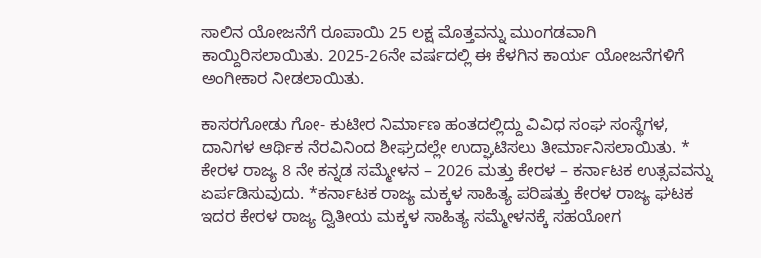ಸಾಲಿನ ಯೋಜನೆಗೆ ರೂಪಾಯಿ 25 ಲಕ್ಷ ಮೊತ್ತವನ್ನು ಮುಂಗಡವಾಗಿ ಕಾಯ್ದಿರಿಸಲಾಯಿತು. 2025-26ನೇ ವರ್ಷದಲ್ಲಿ ಈ ಕೆಳಗಿನ ಕಾರ್ಯ ಯೋಜನೆಗಳಿಗೆ ಅಂಗೀಕಾರ ನೀಡಲಾಯಿತು.

ಕಾಸರಗೋಡು ಗೋ- ಕುಟೀರ ನಿರ್ಮಾಣ ಹಂತದಲ್ಲಿದ್ದು ವಿವಿಧ ಸಂಘ ಸಂಸ್ಥೆಗಳ, ದಾನಿಗಳ ಆರ್ಥಿಕ ನೆರವಿನಿಂದ ಶೀಘ್ರದಲ್ಲೇ ಉದ್ಘಾಟಿಸಲು ತೀರ್ಮಾನಿಸಲಾಯಿತು. * ಕೇರಳ ರಾಜ್ಯ 8 ನೇ ಕನ್ನಡ ಸಮ್ಮೇಳನ – 2026 ಮತ್ತು ಕೇರಳ – ಕರ್ನಾಟಕ ಉತ್ಸವವನ್ನು ಏರ್ಪಡಿಸುವುದು. *ಕರ್ನಾಟಕ ರಾಜ್ಯ ಮಕ್ಕಳ ಸಾಹಿತ್ಯ ಪರಿಷತ್ತು ಕೇರಳ ರಾಜ್ಯ ಘಟಕ ಇದರ ಕೇರಳ ರಾಜ್ಯ ದ್ವಿತೀಯ ಮಕ್ಕಳ ಸಾಹಿತ್ಯ ಸಮ್ಮೇಳನಕ್ಕೆ ಸಹಯೋಗ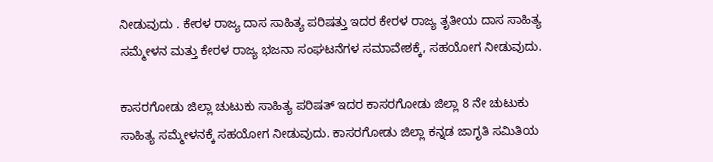ನೀಡುವುದು . ಕೇರಳ ರಾಜ್ಯ ದಾಸ ಸಾಹಿತ್ಯ ಪರಿಷತ್ತು ಇದರ ಕೇರಳ ರಾಜ್ಯ ತೃತೀಯ ದಾಸ ಸಾಹಿತ್ಯ ಸಮ್ಮೇಳನ ಮತ್ತು ಕೇರಳ ರಾಜ್ಯ ಭಜನಾ ಸಂಘಟನೆಗಳ ಸಮಾವೇಶಕ್ಕೆ, ಸಹಯೋಗ ನೀಡುವುದು.

ಕಾಸರಗೋಡು ಜಿಲ್ಲಾ ಚುಟುಕು ಸಾಹಿತ್ಯ ಪರಿಷತ್ ಇದರ ಕಾಸರಗೋಡು ಜಿಲ್ಲಾ 8 ನೇ ಚುಟುಕು ಸಾಹಿತ್ಯ ಸಮ್ಮೇಳನಕ್ಕೆ ಸಹಯೋಗ ನೀಡುವುದು. ಕಾಸರಗೋಡು ಜಿಲ್ಲಾ ಕನ್ನಡ ಜಾಗೃತಿ ಸಮಿತಿಯ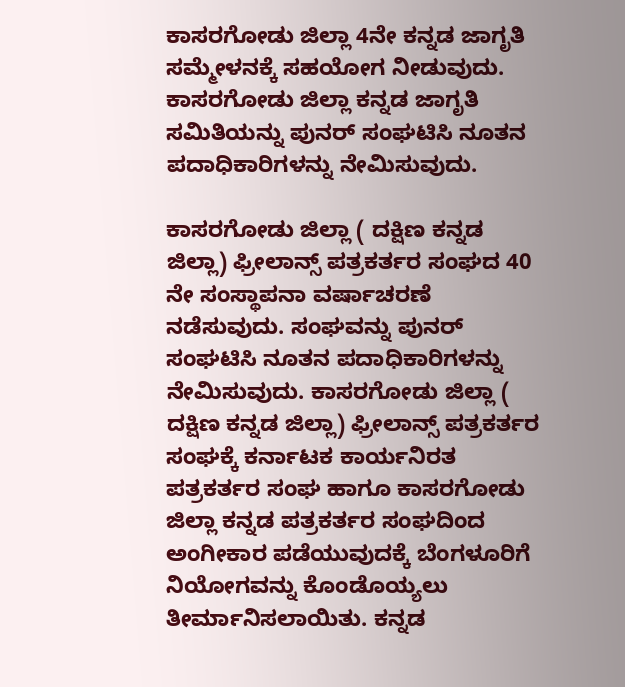ಕಾಸರಗೋಡು ಜಿಲ್ಲಾ 4ನೇ ಕನ್ನಡ ಜಾಗೃತಿ ಸಮ್ಮೇಳನಕ್ಕೆ ಸಹಯೋಗ ನೀಡುವುದು. ಕಾಸರಗೋಡು ಜಿಲ್ಲಾ ಕನ್ನಡ ಜಾಗೃತಿ ಸಮಿತಿಯನ್ನು ಪುನರ್ ಸಂಘಟಿಸಿ ನೂತನ ಪದಾಧಿಕಾರಿಗಳನ್ನು ನೇಮಿಸುವುದು.

ಕಾಸರಗೋಡು ಜಿಲ್ಲಾ ( ದಕ್ಷಿಣ ಕನ್ನಡ ಜಿಲ್ಲಾ) ಫ್ರೀಲಾನ್ಸ್ ಪತ್ರಕರ್ತರ ಸಂಘದ 40 ನೇ ಸಂಸ್ಥಾಪನಾ ವರ್ಷಾಚರಣೆ ನಡೆಸುವುದು. ಸಂಘವನ್ನು ಪುನರ್ ಸಂಘಟಿಸಿ ನೂತನ ಪದಾಧಿಕಾರಿಗಳನ್ನು ನೇಮಿಸುವುದು. ಕಾಸರಗೋಡು ಜಿಲ್ಲಾ ( ದಕ್ಷಿಣ ಕನ್ನಡ ಜಿಲ್ಲಾ) ಫ್ರೀಲಾನ್ಸ್ ಪತ್ರಕರ್ತರ ಸಂಘಕ್ಕೆ ಕರ್ನಾಟಕ ಕಾರ್ಯನಿರತ ಪತ್ರಕರ್ತರ ಸಂಘ ಹಾಗೂ ಕಾಸರಗೋಡು ಜಿಲ್ಲಾ ಕನ್ನಡ ಪತ್ರಕರ್ತರ ಸಂಘದಿಂದ ಅಂಗೀಕಾರ ಪಡೆಯುವುದಕ್ಕೆ ಬೆಂಗಳೂರಿಗೆ ನಿಯೋಗವನ್ನು ಕೊಂಡೊಯ್ಯಲು ತೀರ್ಮಾನಿಸಲಾಯಿತು. ಕನ್ನಡ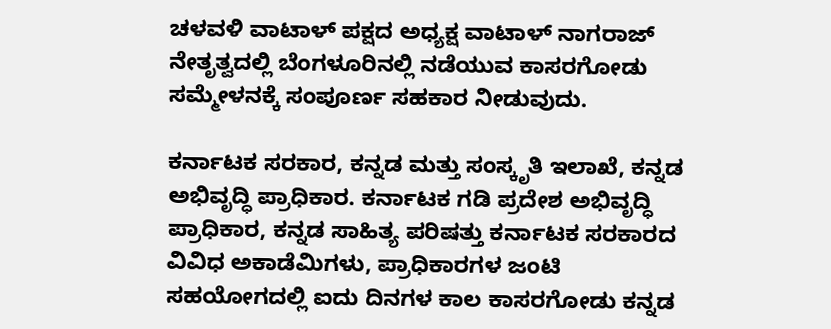ಚಳವಳಿ ವಾಟಾಳ್ ಪಕ್ಷದ ಅಧ್ಯಕ್ಷ ವಾಟಾಳ್ ನಾಗರಾಜ್ ನೇತೃತ್ವದಲ್ಲಿ ಬೆಂಗಳೂರಿನಲ್ಲಿ ನಡೆಯುವ ಕಾಸರಗೋಡು ಸಮ್ಮೇಳನಕ್ಕೆ ಸಂಪೂರ್ಣ ಸಹಕಾರ ನೀಡುವುದು.

ಕರ್ನಾಟಕ ಸರಕಾರ, ಕನ್ನಡ ಮತ್ತು ಸಂಸ್ಕೃತಿ ಇಲಾಖೆ, ಕನ್ನಡ ಅಭಿವೃದ್ಧಿ ಪ್ರಾಧಿಕಾರ. ಕರ್ನಾಟಕ ಗಡಿ ಪ್ರದೇಶ ಅಭಿವೃದ್ಧಿ ಪ್ರಾಧಿಕಾರ, ಕನ್ನಡ ಸಾಹಿತ್ಯ ಪರಿಷತ್ತು ಕರ್ನಾಟಕ ಸರಕಾರದ ವಿವಿಧ ಅಕಾಡೆಮಿಗಳು, ಪ್ರಾಧಿಕಾರಗಳ ಜಂಟಿ ಸಹಯೋಗದಲ್ಲಿ ಐದು ದಿನಗಳ ಕಾಲ ಕಾಸರಗೋಡು ಕನ್ನಡ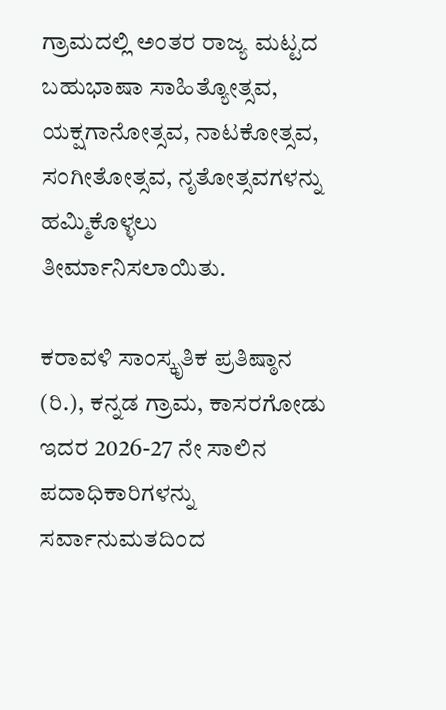ಗ್ರಾಮದಲ್ಲಿ ಅಂತರ ರಾಜ್ಯ ಮಟ್ಟದ ಬಹುಭಾಷಾ ಸಾಹಿತ್ಯೋತ್ಸವ, ಯಕ್ಷಗಾನೋತ್ಸವ, ನಾಟಕೋತ್ಸವ, ಸಂಗೀತೋತ್ಸವ, ನೃತೋತ್ಸವಗಳನ್ನು ಹಮ್ಮಿಕೊಳ್ಳಲು ತೀರ್ಮಾನಿಸಲಾಯಿತು.

ಕರಾವಳಿ ಸಾಂಸ್ಕೃತಿಕ ಪ್ರತಿಷ್ಠಾನ (ರಿ.), ಕನ್ನಡ ಗ್ರಾಮ, ಕಾಸರಗೋಡು ಇದರ 2026-27 ನೇ ಸಾಲಿನ ಪದಾಧಿಕಾರಿಗಳನ್ನು ಸರ್ವಾನುಮತದಿಂದ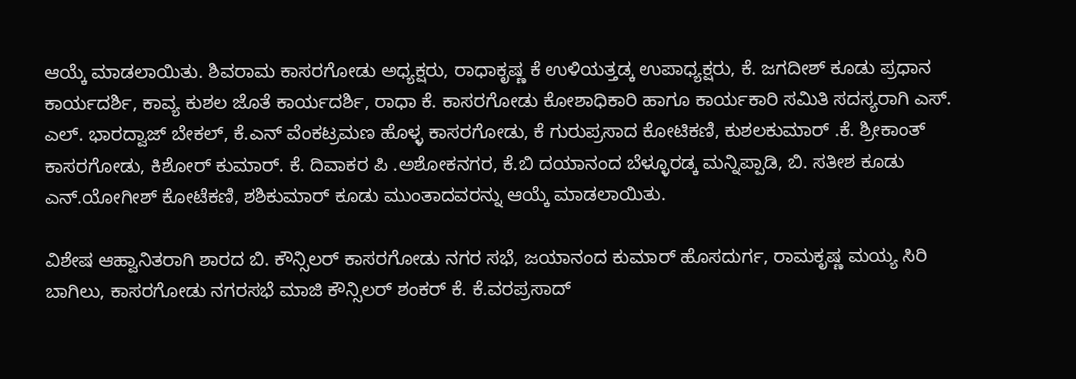ಆಯ್ಕೆ ಮಾಡಲಾಯಿತು. ಶಿವರಾಮ ಕಾಸರಗೋಡು ಅಧ್ಯಕ್ಷರು, ರಾಧಾಕೃಷ್ಣ ಕೆ ಉಳಿಯತ್ತಡ್ಕ ಉಪಾಧ್ಯಕ್ಷರು, ಕೆ. ಜಗದೀಶ್ ಕೂಡು ಪ್ರಧಾನ ಕಾರ್ಯದರ್ಶಿ, ಕಾವ್ಯ ಕುಶಲ ಜೊತೆ ಕಾರ್ಯದರ್ಶಿ, ರಾಧಾ ಕೆ. ಕಾಸರಗೋಡು ಕೋಶಾಧಿಕಾರಿ ಹಾಗೂ ಕಾರ್ಯಕಾರಿ ಸಮಿತಿ ಸದಸ್ಯರಾಗಿ ಎಸ್. ಎಲ್. ಭಾರದ್ವಾಜ್ ಬೇಕಲ್, ಕೆ.ಎನ್ ವೆಂಕಟ್ರಮಣ ಹೊಳ್ಳ ಕಾಸರಗೋಡು, ಕೆ ಗುರುಪ್ರಸಾದ ಕೋಟಿಕಣಿ, ಕುಶಲಕುಮಾರ್ .ಕೆ. ಶ್ರೀಕಾಂತ್ ಕಾಸರಗೋಡು, ಕಿಶೋರ್ ಕುಮಾರ್. ಕೆ. ದಿವಾಕರ ಪಿ .ಅಶೋಕನಗರ, ಕೆ.ಬಿ ದಯಾನಂದ ಬೆಳ್ಳೂರಡ್ಕ ಮನ್ನಿಪ್ಪಾಡಿ, ಬಿ. ಸತೀಶ ಕೂಡು ಎನ್.ಯೋಗೀಶ್ ಕೋಟೆಕಣಿ, ಶಶಿಕುಮಾರ್ ಕೂಡು ಮುಂತಾದವರನ್ನು ಆಯ್ಕೆ ಮಾಡಲಾಯಿತು.

ವಿಶೇಷ ಆಹ್ವಾನಿತರಾಗಿ ಶಾರದ ಬಿ. ಕೌನ್ಸಿಲರ್ ಕಾಸರಗೋಡು ನಗರ ಸಭೆ, ಜಯಾನಂದ ಕುಮಾರ್ ಹೊಸದುರ್ಗ, ರಾಮಕೃಷ್ಣ ಮಯ್ಯ ಸಿರಿ ಬಾಗಿಲು, ಕಾಸರಗೋಡು ನಗರಸಭೆ ಮಾಜಿ ಕೌನ್ಸಿಲರ್ ಶಂಕರ್ ಕೆ. ಕೆ.ವರಪ್ರಸಾದ್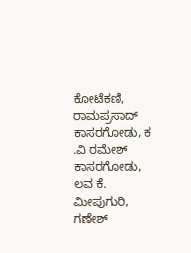ಕೋಟೆಕಣಿ, ರಾಮಪ್ರಸಾದ್ ಕಾಸರಗೋಡು, ಕ .ವಿ ರಮೇಶ್ ಕಾಸರಗೋಡು, ಲವ ಕೆ. ಮೀಪುಗುರಿ, ಗಣೇಶ್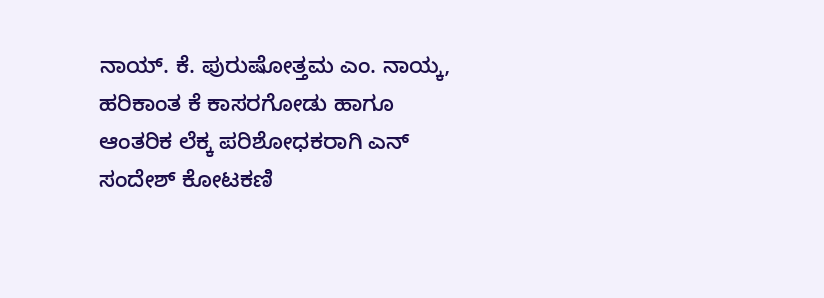ನಾಯ್. ಕೆ. ಪುರುಷೋತ್ತಮ ಎಂ. ನಾಯ್ಕ, ಹರಿಕಾಂತ ಕೆ ಕಾಸರಗೋಡು ಹಾಗೂ ಆಂತರಿಕ ಲೆಕ್ಕ ಪರಿಶೋಧಕರಾಗಿ ಎನ್ ಸಂದೇಶ್ ಕೋಟಕಣಿ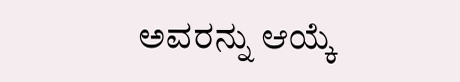ಅವರನ್ನು ಆಯ್ಕೆ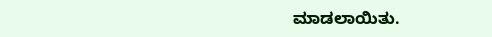ಮಾಡಲಾಯಿತು.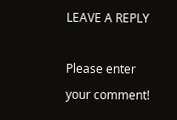LEAVE A REPLY

Please enter your comment!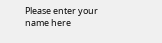Please enter your name here